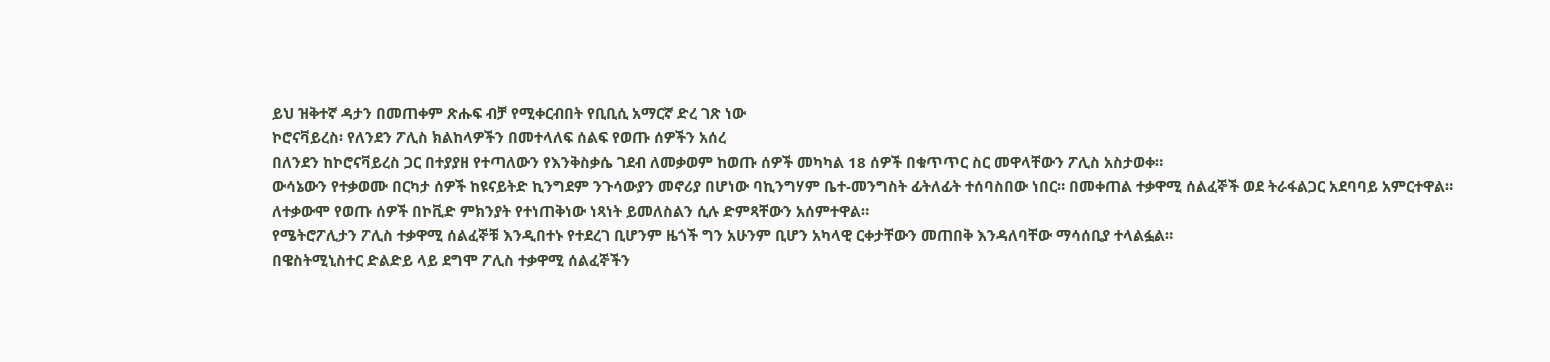ይህ ዝቅተኛ ዳታን በመጠቀም ጽሑፍ ብቻ የሚቀርብበት የቢቢሲ አማርኛ ድረ ገጽ ነው
ኮሮናቫይረስ፡ የለንደን ፖሊስ ክልከላዎችን በመተላለፍ ሰልፍ የወጡ ሰዎችን አሰረ
በለንደን ከኮሮናቫይረስ ጋር በተያያዘ የተጣለውን የእንቅስቃሴ ገደብ ለመቃወም ከወጡ ሰዎች መካካል 18 ሰዎች በቁጥጥር ስር መዋላቸውን ፖሊስ አስታወቀ።
ውሳኔውን የተቃወሙ በርካታ ሰዎች ከዩናይትድ ኪንግደም ንጉሳውያን መኖሪያ በሆነው ባኪንግሃም ቤተ-መንግስት ፊትለፊት ተሰባስበው ነበር። በመቀጠል ተቃዋሚ ሰልፈኞች ወደ ትራፋልጋር አደባባይ አምርተዋል።
ለተቃውሞ የወጡ ሰዎች በኮቪድ ምክንያት የተነጠቅነው ነጻነት ይመለስልን ሲሉ ድምጻቸውን አሰምተዋል።
የሜትሮፖሊታን ፖሊስ ተቃዋሚ ሰልፈኞቹ እንዲበተኑ የተደረገ ቢሆንም ዜጎች ግን አሁንም ቢሆን አካላዊ ርቀታቸውን መጠበቅ እንዳለባቸው ማሳሰቢያ ተላልፏል።
በዌስትሚኒስተር ድልድይ ላይ ደግሞ ፖሊስ ተቃዋሚ ሰልፈኞችን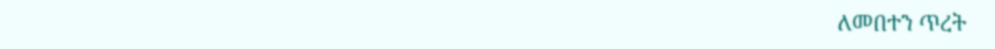ለመበተን ጥረት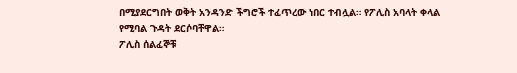በሚያደርግበት ወቅት አንዳንድ ችግሮች ተፈጥረው ነበር ተብሏል። የፖሊስ አባላት ቀላል የሚባል ጉዳት ደርሶባቸዋል።
ፖሊስ ሰልፈኞቹ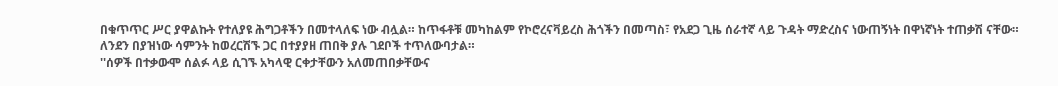በቁጥጥር ሥር ያዋልኩት የተለያዩ ሕግጋቶችን በመተላለፍ ነው ብሏል። ከጥፋቶቹ መካከልም የኮሮረናቫይረስ ሕጎችን በመጣስ፣ የአደጋ ጊዜ ሰራተኛ ላይ ጉዳት ማድረስና ነውጠኝነት በዋነኛነት ተጠቃሽ ናቸው።
ለንደን በያዝነው ሳምንት ከወረርሽኙ ጋር በተያያዘ ጠበቅ ያሉ ገደቦች ተጥለውባታል።
''ሰዎች በተቃውሞ ሰልፉ ላይ ሲገኙ አካላዊ ርቀታቸውን አለመጠበቃቸውና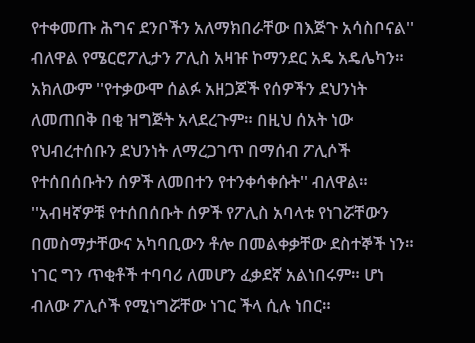የተቀመጡ ሕግና ደንቦችን አለማክበራቸው በእጅጉ አሳስቦናል'' ብለዋል የሜርሮፖሊታን ፖሊስ አዛዡ ኮማንደር አዴ አዴሌካን።
አክለውም ''የተቃውሞ ሰልፉ አዘጋጆች የሰዎችን ደህንነት ለመጠበቅ በቂ ዝግጅት አላደረጉም። በዚህ ሰአት ነው የህብረተሰቡን ደህንነት ለማረጋገጥ በማሰብ ፖሊሶች የተሰበሰቡትን ሰዎች ለመበተን የተንቀሳቀሱት'' ብለዋል።
''አብዛኛዎቹ የተሰበሰቡት ሰዎች የፖሊስ አባላቱ የነገሯቸውን በመስማታቸውና አካባቢውን ቶሎ በመልቀቃቸው ደስተኞች ነን። ነገር ግን ጥቂቶች ተባባሪ ለመሆን ፈቃደኛ አልነበሩም። ሆነ ብለው ፖሊሶች የሚነግሯቸው ነገር ችላ ሲሉ ነበር።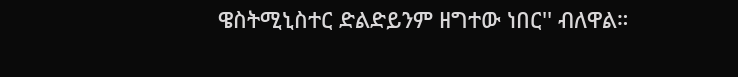ዌስትሚኒስተር ድልድይንም ዘግተው ነበር'' ብለዋል።